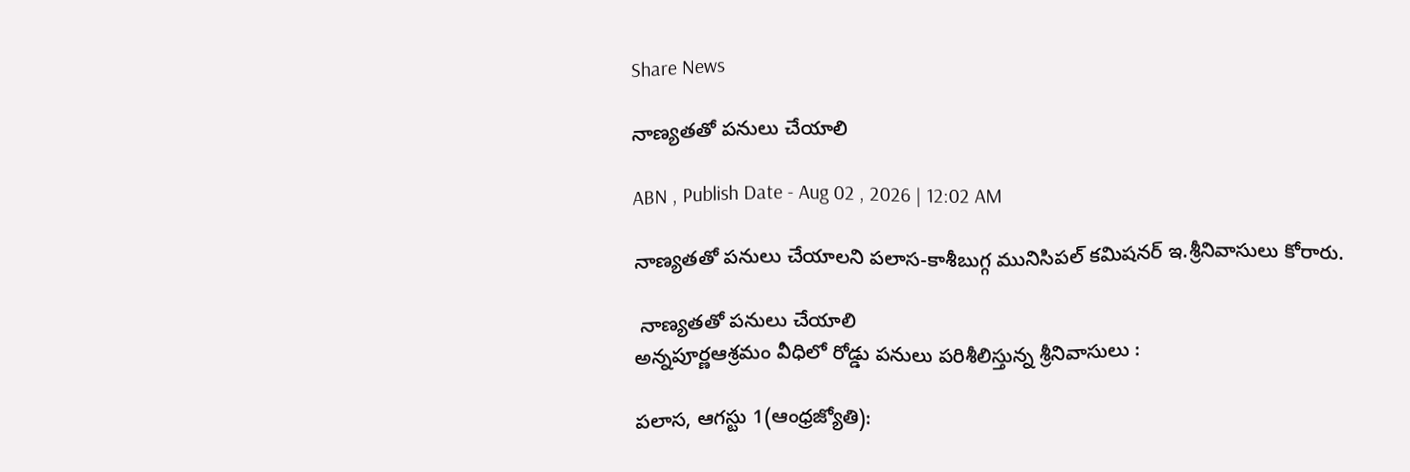Share News

నాణ్యతతో పనులు చేయాలి

ABN , Publish Date - Aug 02 , 2026 | 12:02 AM

నాణ్యతతో పనులు చేయాలని పలాస-కాశీబుగ్గ మునిసిపల్‌ కమిషనర్‌ ఇ.శ్రీనివాసులు కోరారు.

 నాణ్యతతో పనులు చేయాలి
అన్నపూర్ణఆశ్రమం వీధిలో రోడ్డు పనులు పరిశీలిస్తున్న శ్రీనివాసులు :

పలాస, ఆగస్టు 1(ఆంధ్రజ్యోతి):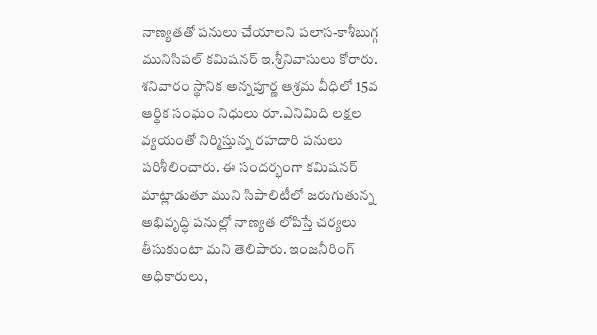నాణ్యతతో పనులు చేయాలని పలాస-కాశీబుగ్గ మునిసిపల్‌ కమిషనర్‌ ఇ.శ్రీనివాసులు కోరారు. శనివారం స్థానిక అన్నపూర్ణ ఆశ్రమ వీధిలో 15వ ఆర్థిక సంఘం నిధులు రూ.ఎనిమిది లక్షల వ్యయంతో నిర్మిస్తున్న రహదారి పనులు పరిశీలించారు. ఈ సందర్భంగా కమిషనర్‌ మాట్లాడుతూ ముని సిపాలిటీలో జరుగుతున్న అభివృద్ధి పనుల్లో నాణ్యత లోపిస్తే చర్యలు తీసుకుంటా మని తెలిపారు. ఇంజనీరింగ్‌ అధికారులు,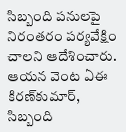సిబ్బంది పనులపై నిరంతరం పర్యవేక్షిం చాలని ఆదేశించారు. ఆయన వెంట ఏఈ కిరణ్‌కుమార్‌, సిబ్బంది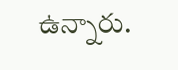ఉన్నారు.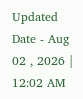Updated Date - Aug 02 , 2026 | 12:02 AM